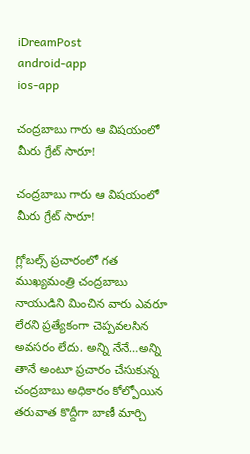iDreamPost
android-app
ios-app

చంద్రబాబు గారు ఆ విషయంలో మీరు గ్రేట్ సారూ!

చంద్రబాబు గారు ఆ విషయంలో మీరు గ్రేట్ సారూ!

గ్లోబల్స్ ప్రచారంలో గత ముఖ్యమంత్రి చంద్రబాబు నాయుడిని మించిన వారు ఎవరూ లేరని ప్రత్యేకంగా చెప్పవలసిన అవసరం లేదు. అన్ని నేనే…అన్ని తానే అంటూ ప్రచారం చేసుకున్న చంద్రబాబు అధికారం కోల్పోయిన తరువాత కొద్దీగా బాణీ మార్చి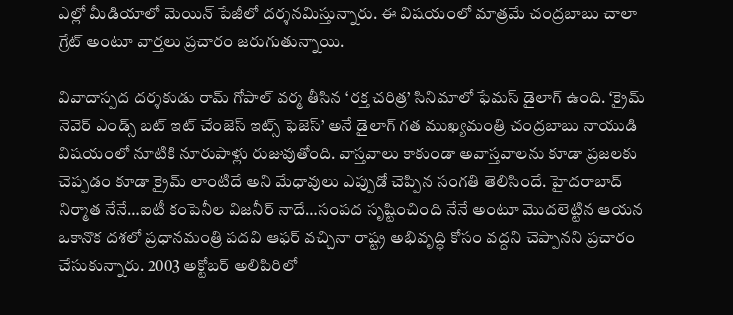ఎల్లో మీడియాలో మెయిన్ పేజీలో దర్శనమిస్తున్నారు. ఈ విషయంలో మాత్రమే చంద్రబాబు చాలా గ్రేట్ అంటూ వార్తలు ప్రచారం జరుగుతున్నాయి.

వివాదాస్పద దర్శకుడు రామ్ గోపాల్ వర్మ తీసిన ‘రక్త చరిత్ర’ సినిమాలో ఫేమస్ డైలాగ్ ఉంది. ‘క్రైమ్ నెవెర్ ఎండ్స్ బట్ ఇట్ చేంజెస్ ఇట్స్ ఫెజెస్’ అనే డైలాగ్ గత ముఖ్యమంత్రి చంద్రబాబు నాయుడి విషయంలో నూటికి నూరుపాళ్లు రుజువుతోంది. వాస్తవాలు కాకుండా అవాస్తవాలను కూడా ప్రజలకు చెప్పడం కూడా క్రైమ్ లాంటిదే అని మేధావులు ఎప్పుడో చెప్పిన సంగతి తెలిసిందే. హైదరాబాద్ నిర్మాత నేనే…ఐటీ కంపెనీల విజనీర్ నాదే…సంపద సృష్టించింది నేనే అంటూ మొదలెట్టిన ఆయన ఒకానొక దశలో ప్రధానమంత్రి పదవి ఆఫర్ వచ్చినా రాష్ట్ర అభివృద్ధి కోసం వద్దని చెప్పానని ప్రచారం చేసుకున్నారు. 2003 అక్టోబర్ అలిపిరిలో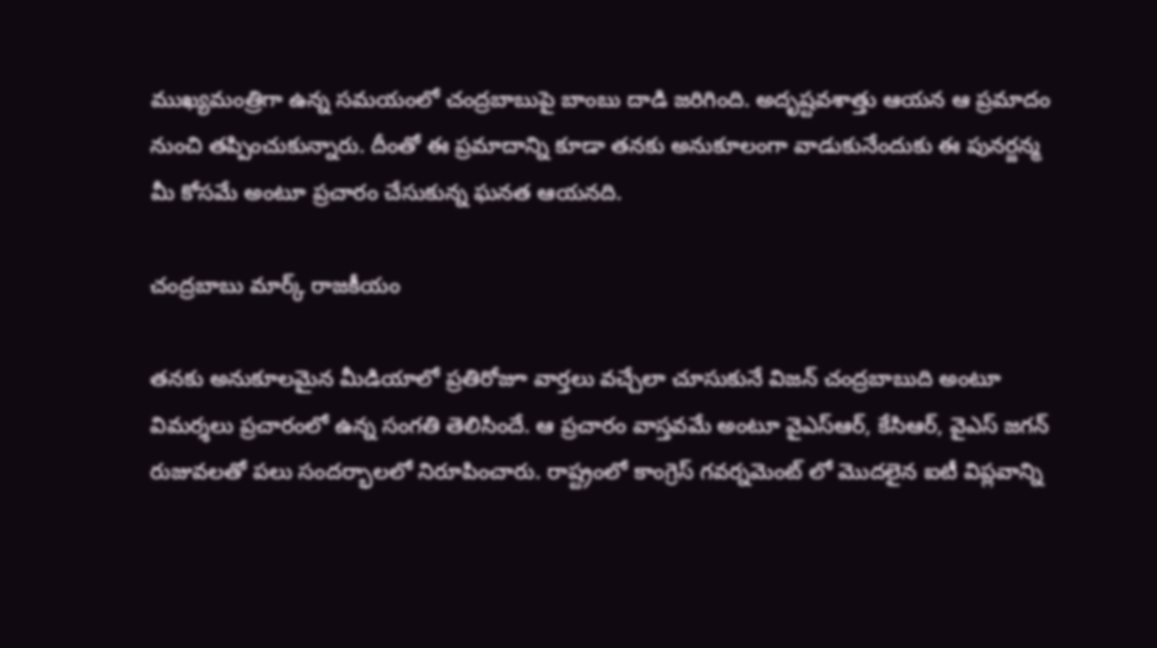ముఖ్యమంత్రిగా ఉన్న సమయంలో చంద్రబాబుపై బాంబు దాడి జరిగింది. అదృష్టవశాత్తు ఆయన ఆ ప్రమాదం నుంచి తప్పించుకున్నారు. దీంతో ఈ ప్రమాదాన్ని కూడా తనకు అనుకూలంగా వాడుకునేందుకు ఈ పునర్జన్మ మీ కోసమే అంటూ ప్రచారం చేసుకున్న ఘనత ఆయనది.

చంద్రబాబు మార్క్ రాజకీయం

తనకు అనుకూలమైన మీడియాలో ప్రతిరోజూ వార్తలు వచ్చేలా చూసుకునే విజన్ చంద్రబాబుది అంటూ విమర్శలు ప్రచారంలో ఉన్న సంగతి తెలిసిందే. ఆ ప్రచారం వాస్తవమే అంటూ వైఎస్ఆర్, కేసిఆర్, వైఎస్ జగన్ రుజువలతో పలు సందర్భాలలో నిరూపించారు. రాష్ట్రంలో కాంగ్రెస్ గవర్నమెంట్ లో మొదలైన ఐటీ విప్లవాన్ని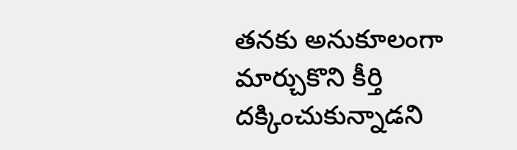తనకు అనుకూలంగా మార్చుకొని కీర్తి దక్కించుకున్నాడని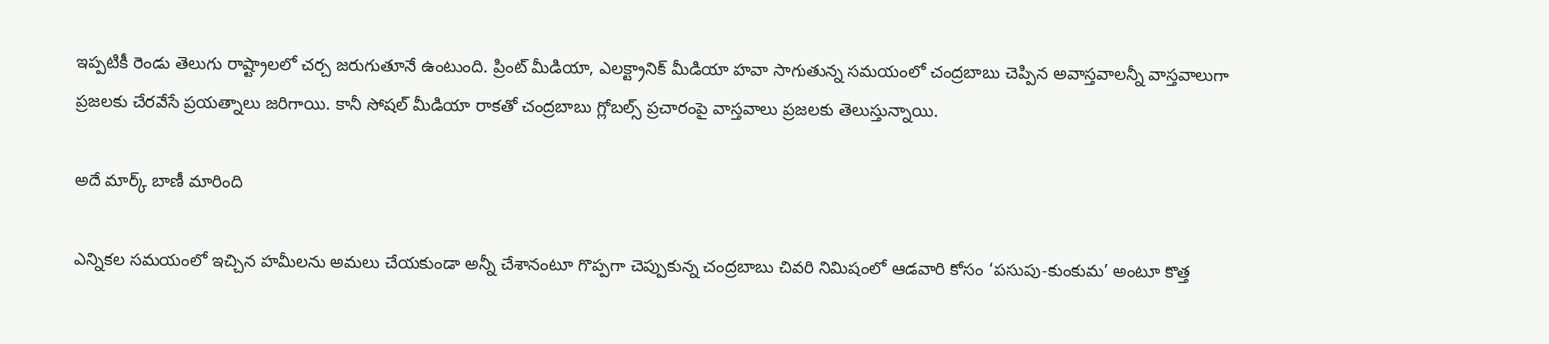ఇప్పటికీ రెండు తెలుగు రాష్ట్రాలలో చర్చ జరుగుతూనే ఉంటుంది. ప్రింట్ మీడియా, ఎలక్ట్రానిక్ మీడియా హవా సాగుతున్న సమయంలో చంద్రబాబు చెప్పిన అవాస్తవాలన్నీ వాస్తవాలుగా ప్రజలకు చేరవేసే ప్రయత్నాలు జరిగాయి. కానీ సోషల్ మీడియా రాకతో చంద్రబాబు గ్లోబల్స్ ప్రచారంపై వాస్తవాలు ప్రజలకు తెలుస్తున్నాయి.

అదే మార్క్ బాణీ మారింది

ఎన్నికల సమయంలో ఇచ్చిన హమీలను అమలు చేయకుండా అన్నీ చేశానంటూ గొప్పగా చెప్పుకున్న చంద్రబాబు చివరి నిమిషంలో ఆడవారి కోసం ‘పసుపు-కుంకుమ’ అంటూ కొత్త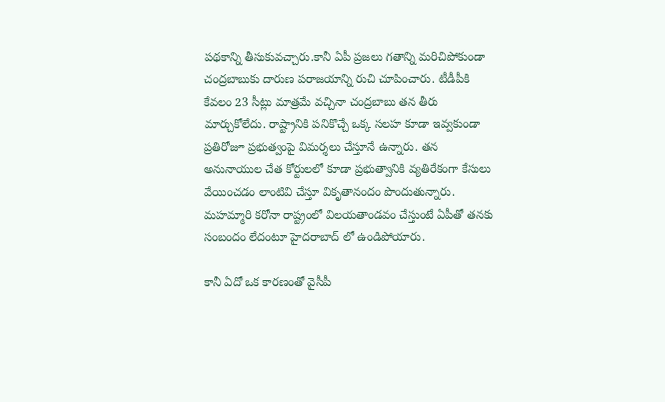పథకాన్ని తీసుకువచ్చారు.కానీ ఏపీ ప్రజలు గతాన్ని మరిచిపోకుండా చంద్రబాబుకు దారుణ పరాజయాన్ని రుచి చూపించారు. టీడీపీకి కేవలం 23 సీట్లు మాత్రమే వచ్చినా చంద్రబాబు తన తీరు మార్చుకోలేదు. రాష్ట్రానికి పనికొచ్చే ఒక్క సలహ కూడా ఇవ్వకుండా ప్రతిరోజూ ప్రభుత్వంపై విమర్శలు చేస్తూనే ఉన్నారు. తన అనునాయుల చేత కోర్టులలో కూడా ప్రభుత్వానికి వ్యతిరేకంగా కేసులు వేయించడం లాంటివి చేస్తూ వికృతానందం పొందుతున్నారు. మహమ్మారి కరోనా రాష్ట్రంలో విలయతాండవం చేస్తుంటే ఏపీతో తనకు సంబందం లేదంటూ హైదరాబాద్ లో ఉండిపోయారు.

కానీ ఏదో ఒక కారణంతో వైసీపీ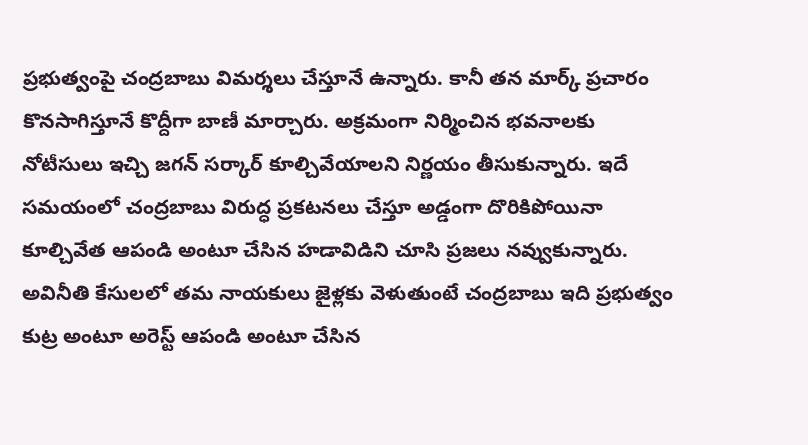ప్రభుత్వంపై చంద్రబాబు విమర్శలు చేస్తూనే ఉన్నారు. కానీ తన మార్క్ ప్రచారం కొనసాగిస్తూనే కొద్దీగా బాణీ మార్చారు. అక్రమంగా నిర్మించిన భవనాలకు నోటీసులు ఇచ్చి జగన్ సర్కార్ కూల్చివేయాలని నిర్ణయం తీసుకున్నారు. ఇదే సమయంలో చంద్రబాబు విరుద్ధ ప్రకటనలు చేస్తూ అడ్డంగా దొరికిపోయినా కూల్చివేత ఆపండి అంటూ చేసిన హడావిడిని చూసి ప్రజలు నవ్వుకున్నారు. అవినీతి కేసులలో తమ నాయకులు జైళ్లకు వెళుతుంటే చంద్రబాబు ఇది ప్రభుత్వం కుట్ర అంటూ అరెస్ట్ ఆపండి అంటూ చేసిన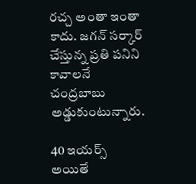రచ్చ అంతా ఇంతా కాదు. జగన్ సర్కార్ చేస్తున్న ప్రతి పనిని కావాలనే చంద్రబాబు అడ్డుకుంటున్నారు.

40 ఇయర్స్ అయితే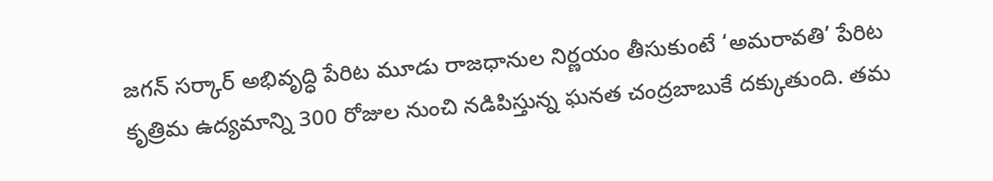జగన్ సర్కార్ అభివృద్ధి పేరిట మూడు రాజధానుల నిర్ణయం తీసుకుంటే ‘అమరావతి’ పేరిట కృత్రిమ ఉద్యమాన్ని 300 రోజుల నుంచి నడిపిస్తున్న ఘనత చంద్రబాబుకే దక్కుతుంది. తమ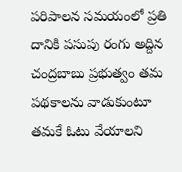పరిపాలన సమయంలో ప్రతి దానికి పసుపు రంగు అద్దిన చంద్రబాబు ప్రభుత్వం తమ పథకాలను వాడుకుంటూ తమకే ఓటు వేయాలని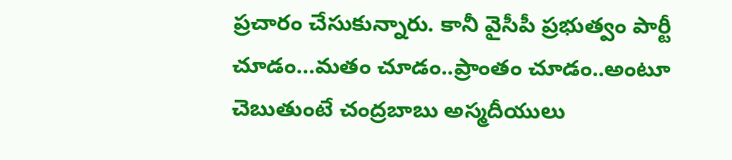ప్రచారం చేసుకున్నారు. కానీ వైసీపీ ప్రభుత్వం పార్టీ చూడం…మతం చూడం..ప్రాంతం చూడం..అంటూ చెబుతుంటే చంద్రబాబు అస్మదీయులు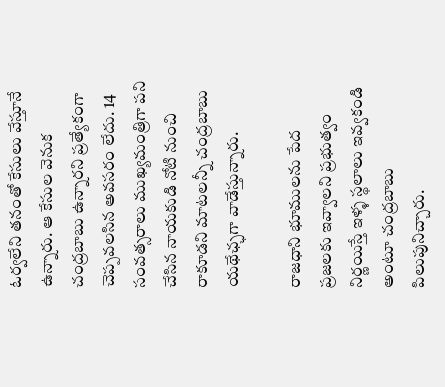ఓర్వలేని తనంతో కేసులు వేస్తూనే ఉన్నారు. ఆ కేసుల వెనుక చంద్రబాబు ఉన్నారని ప్రత్యేకంగా చెప్పవలసిన అవసరం లేదు. 14 సంవత్సరాలు ముఖ్యమంత్రిగా పని చేసిన నాయకుడి నోటి నుంచి రాకూడని మాటలన్నీ చంద్రబాబు యథేఛ్ఛగా వాడేస్తున్నారు.

రాజధాని భూములను పేద ప్రజలకు ఇవ్వాలని ప్రభుత్వం నిర్ణయిస్తే ఇళ్ళ స్థలాలు ఇవ్వకండి అంటూ చంద్రబాబు పిలుపునిచ్చారు.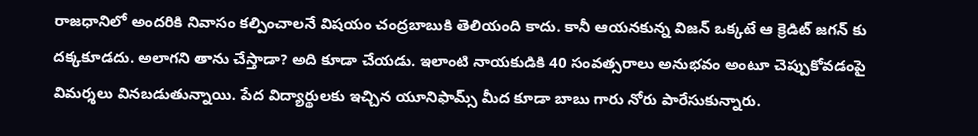రాజధానిలో అందరికి నివాసం కల్పించాలనే విషయం చంద్రబాబుకి తెలియంది కాదు. కానీ ఆయనకున్న విజన్ ఒక్కటే ఆ క్రెడిట్ జగన్ కు దక్కకూడదు. అలాగని తాను చేస్తాడా? అది కూడా చేయడు. ఇలాంటి నాయకుడికి 40 సంవత్సరాలు అనుభవం అంటూ చెప్పుకోవడంపై విమర్శలు వినబడుతున్నాయి. పేద విద్యార్థులకు ఇచ్చిన యూనిఫామ్స్ మీద కూడా బాబు గారు నోరు పారేసుకున్నారు.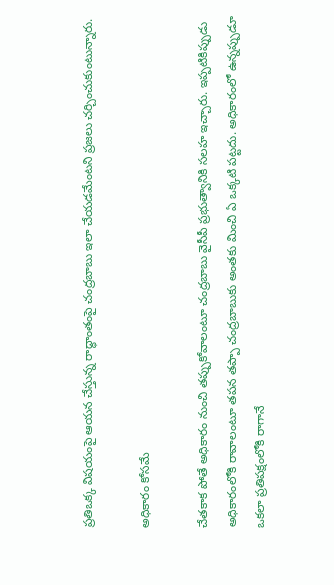ప్రతిఒక్క విషయంపై ఆయన చేస్తున్న రాద్ధాంతంపై చంద్రబాబు ఇలా చేయడమేంటని ప్రజలు చర్చించుకుంటున్నారు.

అధికారం కోసమే

చేతకాక పోతే అధికారం నుంచి తప్పుకోవాలంటూ చంద్రబాబు వైసీపీ ప్రభుత్వానికి సలహ ఇచ్చారు. ఇప్పటికిప్పుడు అధికారంలోకి రావాలంటూ తపన తప్పా చంద్రబాబుకు అంతకు మించి ఏ ఒక్కటి పట్టదు. అధికారంలో ఉన్నప్పుడూ ఒకలా ప్రతిపక్షంలోకి రాగానే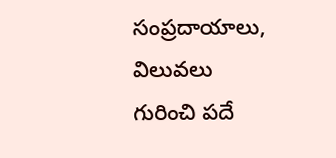సంప్రదాయాలు, విలువలు గురించి పదే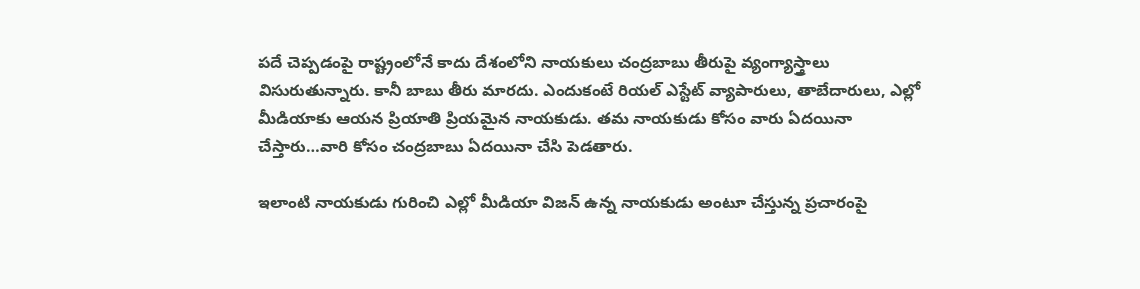పదే చెప్పడంపై రాష్ట్రంలోనే కాదు దేశంలోని నాయకులు చంద్రబాబు తీరుపై వ్యంగ్యాస్త్రాలు విసురుతున్నారు. కానీ బాబు తీరు మారదు. ఎందుకంటే రియల్ ఎస్టేట్ వ్యాపారులు, తాబేదారులు, ఎల్లో మీడియాకు ఆయన ప్రియాతి ప్రియమైన నాయకుడు. తమ నాయకుడు కోసం వారు ఏదయినా చేస్తారు…వారి కోసం చంద్రబాబు ఏదయినా చేసి పెడతారు.

ఇలాంటి నాయకుడు గురించి ఎల్లో మీడియా విజన్ ఉన్న నాయకుడు అంటూ చేస్తున్న ప్రచారంపై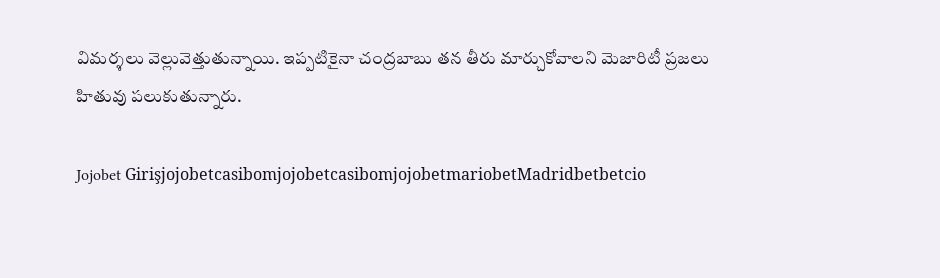విమర్శలు వెల్లువెత్తుతున్నాయి. ఇప్పటికైనా చంద్రబాబు తన తీరు మార్చుకోవాలని మెజారిటీ ప్రజలు హితువు పలుకుతున్నారు.

Jojobet GirişjojobetcasibomjojobetcasibomjojobetmariobetMadridbetbetcio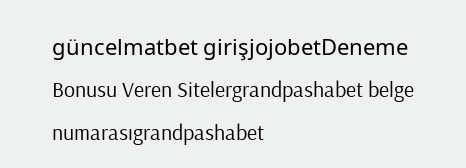güncelmatbet girişjojobetDeneme Bonusu Veren Sitelergrandpashabet belge numarasıgrandpashabet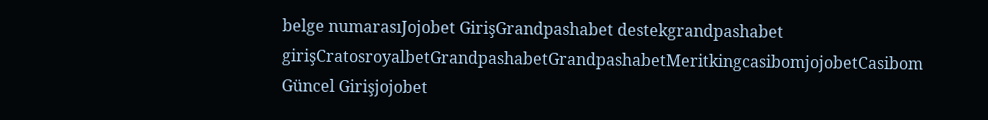belge numarasıJojobet GirişGrandpashabet destekgrandpashabet girişCratosroyalbetGrandpashabetGrandpashabetMeritkingcasibomjojobetCasibom Güncel Girişjojobet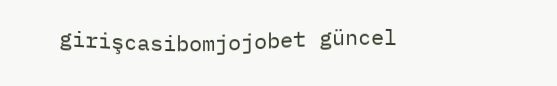girişcasibomjojobet güncel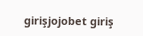girişjojobet giriş